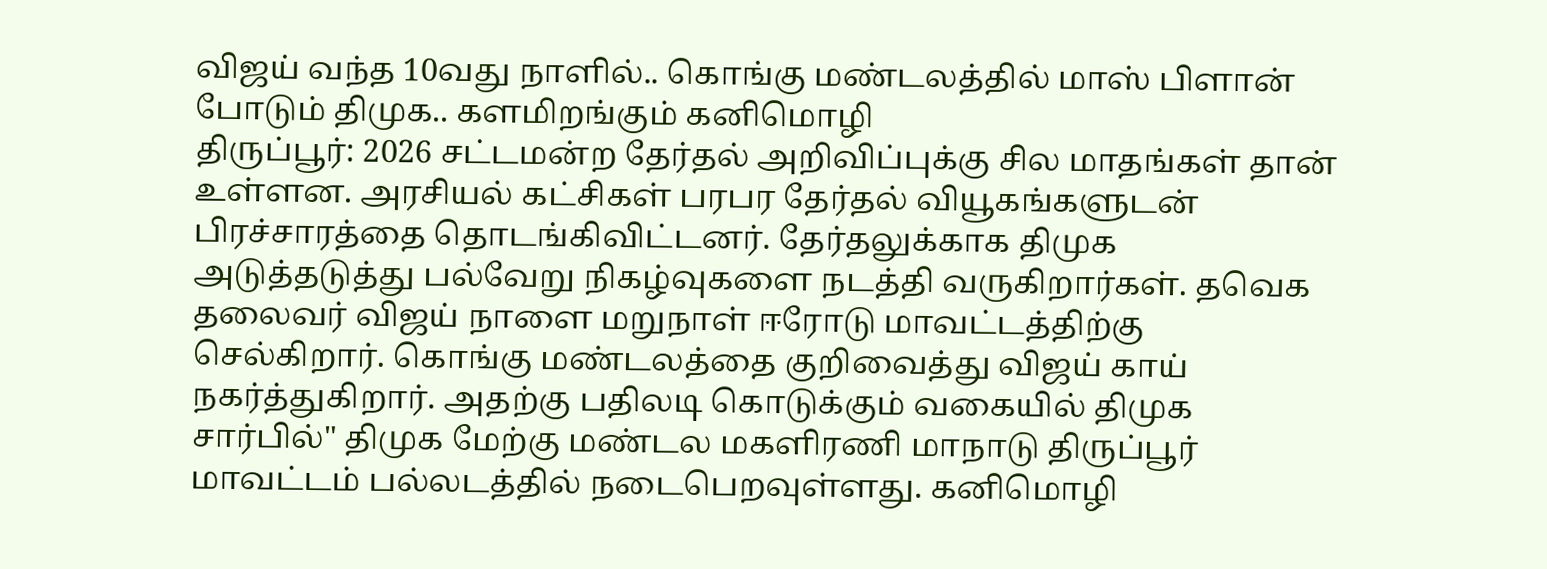விஜய் வந்த 10வது நாளில்.. கொங்கு மண்டலத்தில் மாஸ் பிளான் போடும் திமுக.. களமிறங்கும் கனிமொழி
திருப்பூர்: 2026 சட்டமன்ற தேர்தல் அறிவிப்புக்கு சில மாதங்கள் தான் உள்ளன. அரசியல் கட்சிகள் பரபர தேர்தல் வியூகங்களுடன் பிரச்சாரத்தை தொடங்கிவிட்டனர். தேர்தலுக்காக திமுக அடுத்தடுத்து பல்வேறு நிகழ்வுகளை நடத்தி வருகிறார்கள். தவெக தலைவர் விஜய் நாளை மறுநாள் ஈரோடு மாவட்டத்திற்கு செல்கிறார். கொங்கு மண்டலத்தை குறிவைத்து விஜய் காய் நகர்த்துகிறார். அதற்கு பதிலடி கொடுக்கும் வகையில் திமுக சார்பில்" திமுக மேற்கு மண்டல மகளிரணி மாநாடு திருப்பூர் மாவட்டம் பல்லடத்தில் நடைபெறவுள்ளது. கனிமொழி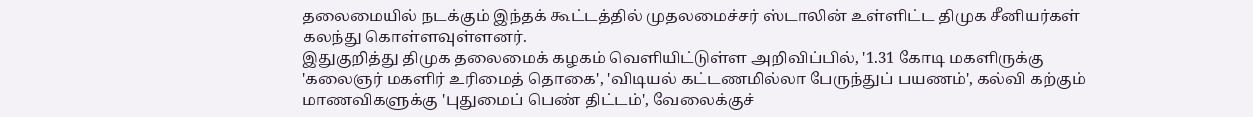தலைமையில் நடக்கும் இந்தக் கூட்டத்தில் முதலமைச்சர் ஸ்டாலின் உள்ளிட்ட திமுக சீனியர்கள் கலந்து கொள்ளவுள்ளனர்.
இதுகுறித்து திமுக தலைமைக் கழகம் வெளியிட்டுள்ள அறிவிப்பில், '1.31 கோடி மகளிருக்கு 'கலைஞர் மகளிர் உரிமைத் தொகை', 'விடியல் கட்டணமில்லா பேருந்துப் பயணம்', கல்வி கற்கும் மாணவிகளுக்கு 'புதுமைப் பெண் திட்டம்', வேலைக்குச்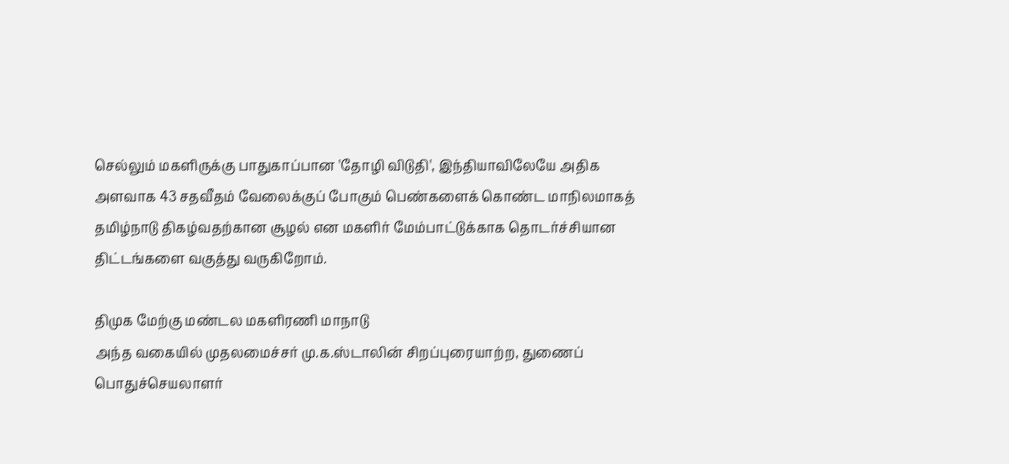செல்லும் மகளிருக்கு பாதுகாப்பான 'தோழி விடுதி', இந்தியாவிலேயே அதிக அளவாக 43 சதவீதம் வேலைக்குப் போகும் பெண்களைக் கொண்ட மாநிலமாகத் தமிழ்நாடு திகழ்வதற்கான சூழல் என மகளிர் மேம்பாட்டுக்காக தொடர்ச்சியான திட்டங்களை வகுத்து வருகிறோம்.

திமுக மேற்கு மண்டல மகளிரணி மாநாடு
அந்த வகையில் முதலமைச்சர் மு.க.ஸ்டாலின் சிறப்புரையாற்ற, துணைப் பொதுச்செயலாளர்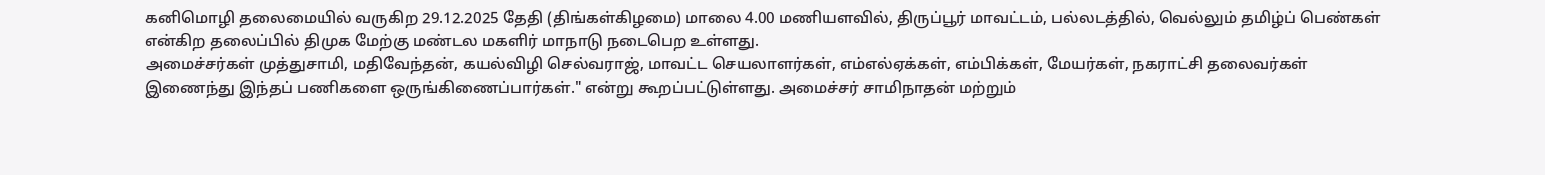கனிமொழி தலைமையில் வருகிற 29.12.2025 தேதி (திங்கள்கிழமை) மாலை 4.00 மணியளவில், திருப்பூர் மாவட்டம், பல்லடத்தில், வெல்லும் தமிழ்ப் பெண்கள் என்கிற தலைப்பில் திமுக மேற்கு மண்டல மகளிர் மாநாடு நடைபெற உள்ளது.
அமைச்சர்கள் முத்துசாமி, மதிவேந்தன், கயல்விழி செல்வராஜ், மாவட்ட செயலாளர்கள், எம்எல்ஏக்கள், எம்பிக்கள், மேயர்கள், நகராட்சி தலைவர்கள் இணைந்து இந்தப் பணிகளை ஒருங்கிணைப்பார்கள்." என்று கூறப்பட்டுள்ளது. அமைச்சர் சாமிநாதன் மற்றும்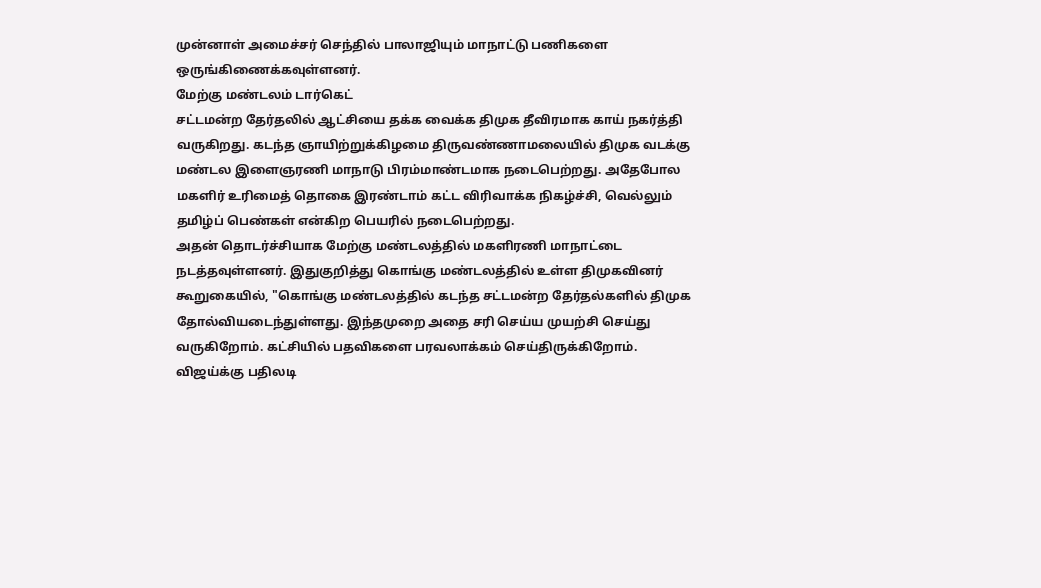முன்னாள் அமைச்சர் செந்தில் பாலாஜியும் மாநாட்டு பணிகளை ஒருங்கிணைக்கவுள்ளனர்.
மேற்கு மண்டலம் டார்கெட்
சட்டமன்ற தேர்தலில் ஆட்சியை தக்க வைக்க திமுக தீவிரமாக காய் நகர்த்தி வருகிறது. கடந்த ஞாயிற்றுக்கிழமை திருவண்ணாமலையில் திமுக வடக்கு மண்டல இளைஞரணி மாநாடு பிரம்மாண்டமாக நடைபெற்றது. அதேபோல மகளிர் உரிமைத் தொகை இரண்டாம் கட்ட விரிவாக்க நிகழ்ச்சி, வெல்லும் தமிழ்ப் பெண்கள் என்கிற பெயரில் நடைபெற்றது.
அதன் தொடர்ச்சியாக மேற்கு மண்டலத்தில் மகளிரணி மாநாட்டை நடத்தவுள்ளனர். இதுகுறித்து கொங்கு மண்டலத்தில் உள்ள திமுகவினர் கூறுகையில், "கொங்கு மண்டலத்தில் கடந்த சட்டமன்ற தேர்தல்களில் திமுக தோல்வியடைந்துள்ளது. இந்தமுறை அதை சரி செய்ய முயற்சி செய்து வருகிறோம். கட்சியில் பதவிகளை பரவலாக்கம் செய்திருக்கிறோம்.
விஜய்க்கு பதிலடி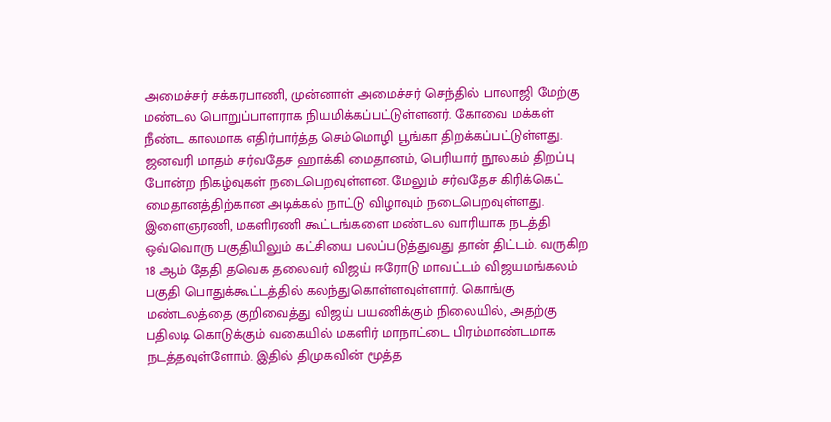அமைச்சர் சக்கரபாணி, முன்னாள் அமைச்சர் செந்தில் பாலாஜி மேற்கு மண்டல பொறுப்பாளராக நியமிக்கப்பட்டுள்ளனர். கோவை மக்கள் நீண்ட காலமாக எதிர்பார்த்த செம்மொழி பூங்கா திறக்கப்பட்டுள்ளது. ஜனவரி மாதம் சர்வதேச ஹாக்கி மைதானம், பெரியார் நூலகம் திறப்பு போன்ற நிகழ்வுகள் நடைபெறவுள்ளன. மேலும் சர்வதேச கிரிக்கெட் மைதானத்திற்கான அடிக்கல் நாட்டு விழாவும் நடைபெறவுள்ளது.
இளைஞரணி, மகளிரணி கூட்டங்களை மண்டல வாரியாக நடத்தி ஒவ்வொரு பகுதியிலும் கட்சியை பலப்படுத்துவது தான் திட்டம். வருகிற 18 ஆம் தேதி தவெக தலைவர் விஜய் ஈரோடு மாவட்டம் விஜயமங்கலம் பகுதி பொதுக்கூட்டத்தில் கலந்துகொள்ளவுள்ளார். கொங்கு மண்டலத்தை குறிவைத்து விஜய் பயணிக்கும் நிலையில், அதற்கு பதிலடி கொடுக்கும் வகையில் மகளிர் மாநாட்டை பிரம்மாண்டமாக நடத்தவுள்ளோம். இதில் திமுகவின் மூத்த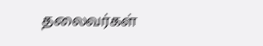தலைவர்கள்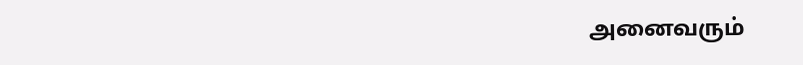அனைவரும்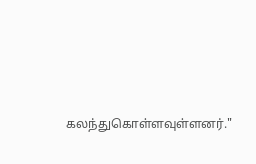கலந்துகொள்ளவுள்ளனர்."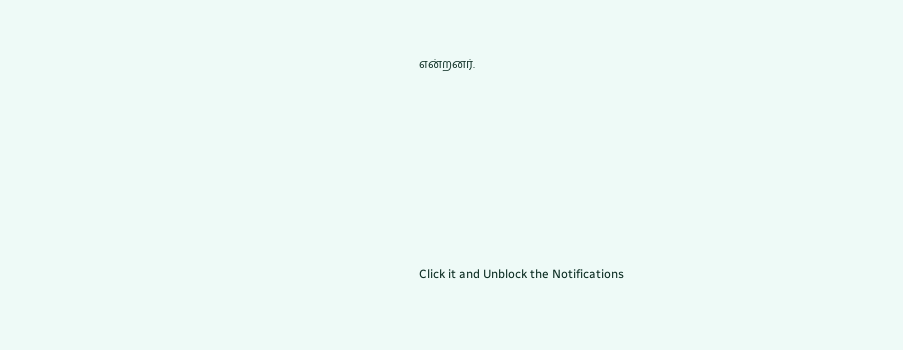என்றனர்.












Click it and Unblock the Notifications